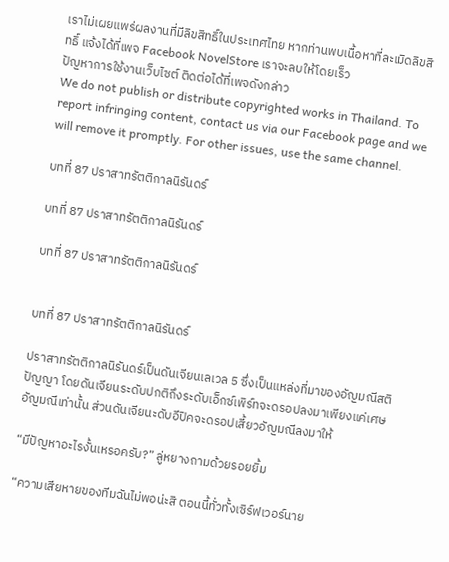เราไม่เผยแพร่ผลงานที่มีลิขสิทธิ์ในประเทศไทย หากท่านพบเนื้อหาที่ละเมิดลิขสิทธิ์ แจ้งได้ที่เพจ Facebook NovelStore เราจะลบให้โดยเร็ว
ปัญหาการใช้งานเว็บไซต์ ติดต่อได้ที่เพจดังกล่าว
We do not publish or distribute copyrighted works in Thailand. To report infringing content, contact us via our Facebook page and we will remove it promptly. For other issues, use the same channel.

บทที่ 87 ปราสาทรัตติกาลนิรันดร์

บทที่ 87 ปราสาทรัตติกาลนิรันดร์

บทที่ 87 ปราสาทรัตติกาลนิรันดร์


บทที่ 87 ปราสาทรัตติกาลนิรันดร์

ปราสาทรัตติกาลนิรันดร์เป็นดันเจียนเลเวล 5 ซึ่งเป็นแหล่งที่มาของอัญมณีสติปัญญา โดยดันเจียนระดับปกติถึงระดับเอ็กซ์เพิร์ทจะดรอปลงมาเพียงแค่เศษอัญมณีเท่านั้น ส่วนดันเจียนะดับอีปิคจะดรอปเสี้ยวอัญมณีลงมาให้

“มีปัญหาอะไรงั้นเหรอครับ?” ลู่หยางถามด้วยรอยยิ้ม

“ความเสียหายของทีมฉันไม่พอน่ะสิ ตอนนี้ทั่วทั้งเซิร์ฟเวอร์นาย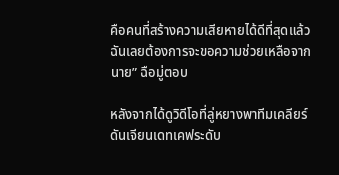คือคนที่สร้างความเสียหายได้ดีที่สุดแล้วฉันเลยต้องการจะขอความช่วยเหลือจากนาย” ฉือมู่ตอบ

หลังจากได้ดูวิดีโอที่ลู่หยางพาทีมเคลียร์ดันเจียนเดทเคฟระดับ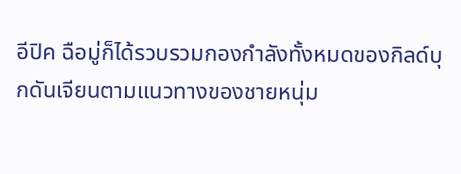อีปิค ฉือมู่ก็ได้รวบรวมกองกำลังทั้งหมดของกิลด์บุกดันเจียนตามแนวทางของชายหนุ่ม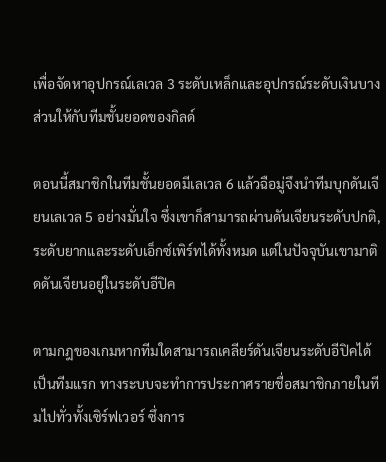เพื่อจัดหาอุปกรณ์เลเวล 3 ระดับเหล็กและอุปกรณ์ระดับเงินบางส่วนให้กับทีมชั้นยอดของกิลด์

ตอนนี้สมาชิกในทีมชั้นยอดมีเลเวล 6 แล้วฉือมู่จึงนำทีมบุกดันเจียนเลเวล 5 อย่างมั่นใจ ซึ่งเขาก็สามารถผ่านดันเจียนระดับปกติ, ระดับยากและระดับเอ็กซ์เพิร์ทได้ทั้งหมด แต่ในปัจจุบันเขามาติดดันเจียนอยู่ในระดับอีปิค

ตามกฎของเกมหากทีมใดสามารถเคลียร์ดันเจียนระดับอีปิคได้เป็นทีมแรก ทางระบบจะทำการประกาศรายชื่อสมาชิกภายในทีมไปทั่วทั้งเซิร์ฟเวอร์ ซึ่งการ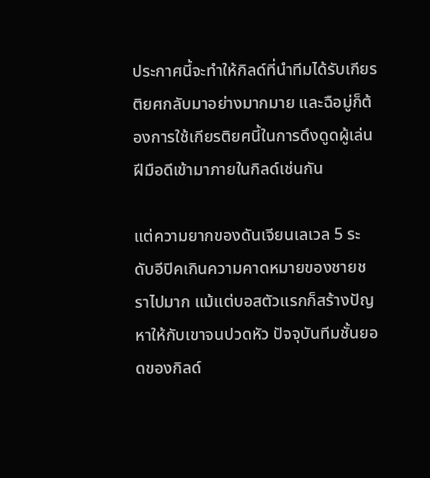ประกาศนี้จะทำให้กิลด์ที่นำทีมได้รับเกียรติยศกลับมาอย่างมากมาย และฉือมู่ก็ต้องการใช้เกียรติยศนี้ในการดึงดูดผู้เล่นฝีมือดีเข้ามาภายในกิลด์เช่นกัน

แต่ความยากของดันเจียนเลเวล 5 ระดับอีปิคเกินความคาดหมายของชายชราไปมาก แม้แต่บอสตัวแรกก็สร้างปัญหาให้กับเขาจนปวดหัว ปัจจุบันทีมชั้นยอดของกิลด์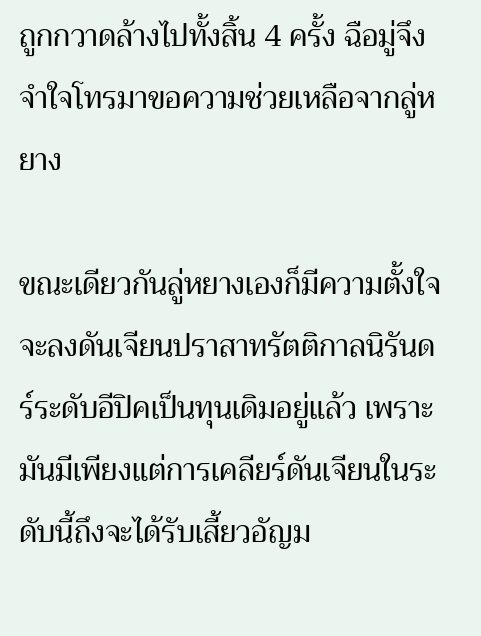ถูกกวาดล้างไปทั้งสิ้น 4 ครั้ง ฉือมู่จึงจำใจโทรมาขอความช่วยเหลือจากลู่หยาง

ขณะเดียวกันลู่หยางเองก็มีความตั้งใจจะลงดันเจียนปราสาทรัตติกาลนิรันดร์ระดับอีปิคเป็นทุนเดิมอยู่แล้ว เพราะมันมีเพียงแต่การเคลียร์ดันเจียนในระดับนี้ถึงจะได้รับเสี้ยวอัญม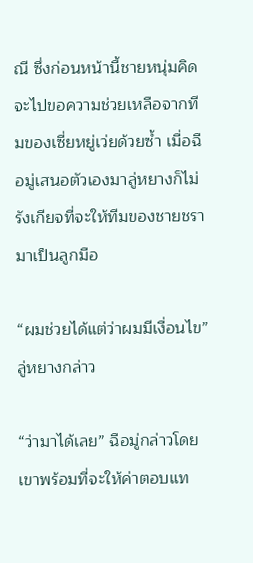ณี ซึ่งก่อนหน้านี้ชายหนุ่มคิดจะไปขอความช่วยเหลือจากทีมของเซี่ยหยู่เว่ยด้วยซ้ำ เมื่อฉือมู่เสนอตัวเองมาลู่หยางก็ไม่รังเกียจที่จะให้ทีมของชายชรามาเป็นลูกมือ

“ผมช่วยได้แต่ว่าผมมีเงื่อนไข” ลู่หยางกล่าว

“ว่ามาได้เลย” ฉือมู่กล่าวโดยเขาพร้อมที่จะให้ค่าตอบแท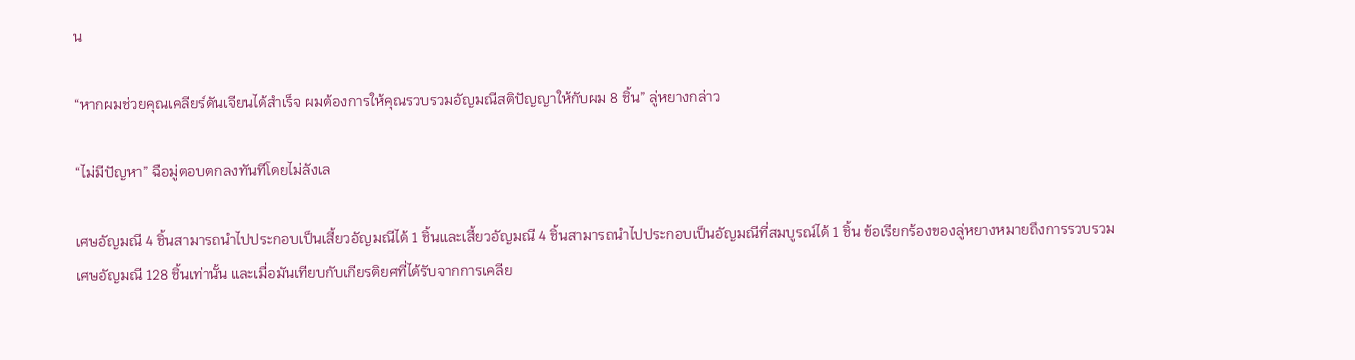น

“หากผมช่วยคุณเคลียร์ดันเจียนได้สำเร็จ ผมต้องการให้คุณรวบรวมอัญมณีสติปัญญาให้กับผม 8 ชิ้น” ลู่หยางกล่าว

“ไม่มีปัญหา” ฉือมู่ตอบตกลงทันทีโดยไม่ลังเล

เศษอัญมณี 4 ชิ้นสามารถนำไปประกอบเป็นเสี้ยวอัญมณีได้ 1 ชิ้นและเสี้ยวอัญมณี 4 ชิ้นสามารถนำไปประกอบเป็นอัญมณีที่สมบูรณ์ได้ 1 ชิ้น ข้อเรียกร้องของลู่หยางหมายถึงการรวบรวมเศษอัญมณี 128 ชิ้นเท่านั้น และเมื่อมันเทียบกับเกียรติยศที่ได้รับจากการเคลีย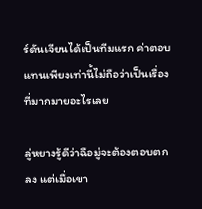ร์ดันเจียนได้เป็นทีมแรก ค่าตอบแทนเพียงเท่านี้ไม่ถือว่าเป็นเรื่องที่มากมายอะไรเลย

ลู่หยางรู้ดีว่าฉือมู่จะต้องตอบตกลง แต่เมื่อเขา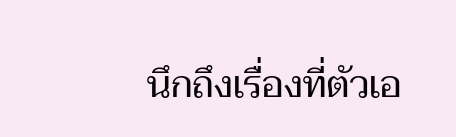นึกถึงเรื่องที่ตัวเอ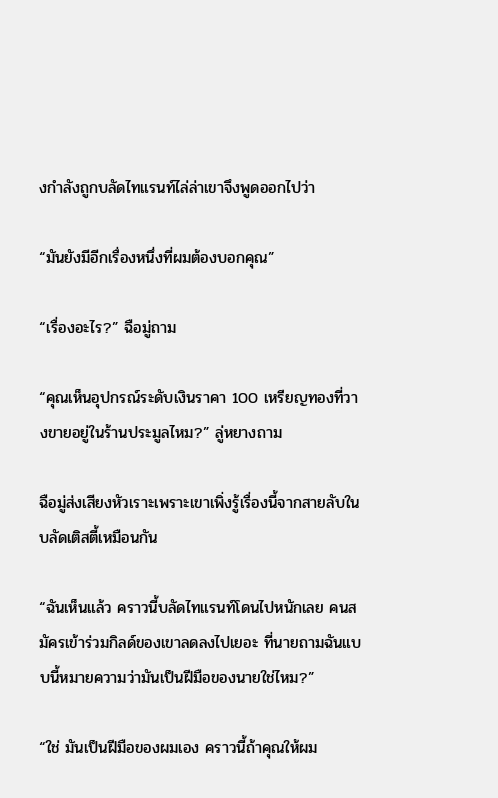งกำลังถูกบลัดไทแรนท์ไล่ล่าเขาจึงพูดออกไปว่า

“มันยังมีอีกเรื่องหนึ่งที่ผมต้องบอกคุณ”

“เรื่องอะไร?” ฉือมู่ถาม

“คุณเห็นอุปกรณ์ระดับเงินราคา 100 เหรียญทองที่วางขายอยู่ในร้านประมูลไหม?” ลู่หยางถาม

ฉือมู่ส่งเสียงหัวเราะเพราะเขาเพิ่งรู้เรื่องนี้จากสายลับในบลัดเติสตี้เหมือนกัน

“ฉันเห็นแล้ว คราวนี้บลัดไทแรนท์โดนไปหนักเลย คนสมัครเข้าร่วมกิลด์ของเขาลดลงไปเยอะ ที่นายถามฉันแบบนี้หมายความว่ามันเป็นฝีมือของนายใช่ไหม?”

“ใช่ มันเป็นฝีมือของผมเอง คราวนี้ถ้าคุณให้ผม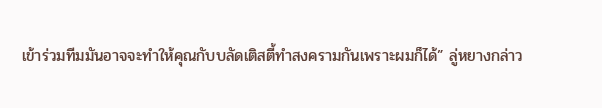เข้าร่วมทีมมันอาจจะทำให้คุณกับบลัดเติสตี้ทำสงครามกันเพราะผมก็ได้” ลู่หยางกล่าว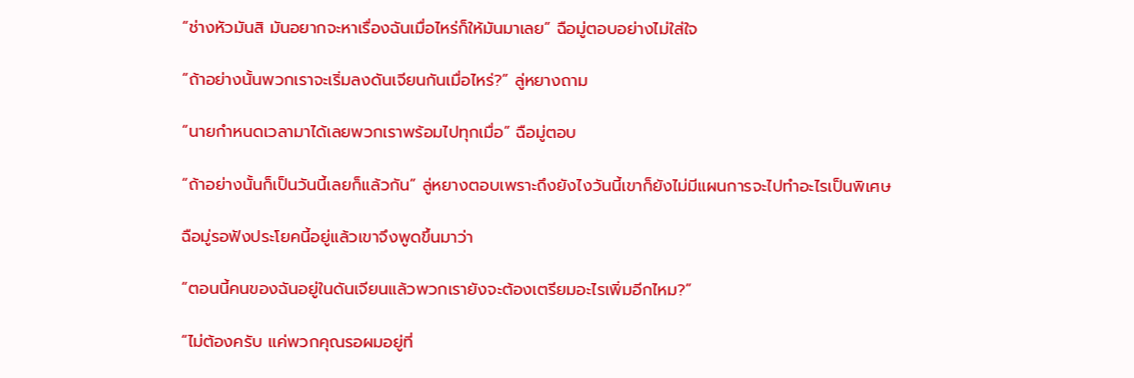“ช่างหัวมันสิ มันอยากจะหาเรื่องฉันเมื่อไหร่ก็ให้มันมาเลย” ฉือมู่ตอบอย่างไม่ใส่ใจ

“ถ้าอย่างนั้นพวกเราจะเริ่มลงดันเจียนกันเมื่อไหร่?” ลู่หยางถาม

“นายกำหนดเวลามาได้เลยพวกเราพร้อมไปทุกเมื่อ” ฉือมู่ตอบ

“ถ้าอย่างนั้นก็เป็นวันนี้เลยก็แล้วกัน” ลู่หยางตอบเพราะถึงยังไงวันนี้เขาก็ยังไม่มีแผนการจะไปทำอะไรเป็นพิเศษ

ฉือมู่รอฟังประโยคนี้อยู่แล้วเขาจึงพูดขึ้นมาว่า

“ตอนนี้คนของฉันอยู่ในดันเจียนแล้วพวกเรายังจะต้องเตรียมอะไรเพิ่มอีกไหม?”

“ไม่ต้องครับ แค่พวกคุณรอผมอยู่ที่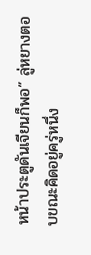หน้าประตูดันเจียนก็พอ” ลู่หยางตอบขณะคิดอยู่ครู่หนึ่ง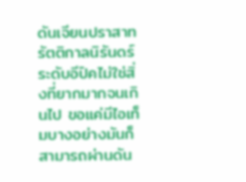ดันเจียนปราสาทรัตติกาลนิรันดร์ระดับอีปิคไม่ใช่สิ่งที่ยากมากจนเกินไป ขอแค่มีไอเท็มบางอย่างมันก็สามารถผ่านดัน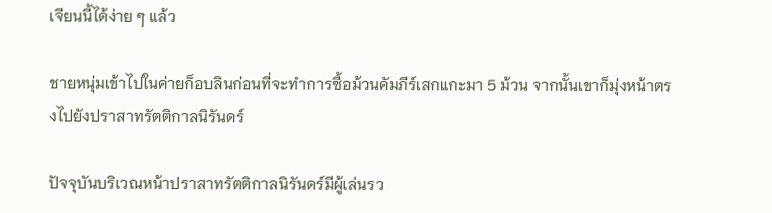เจียนนี้ได้ง่าย ๆ แล้ว

ชายหนุ่มเข้าไปในค่ายก็อบลินก่อนที่จะทำการซื้อม้วนคัมภีร์เสกแกะมา 5 ม้วน จากนั้นเขาก็มุ่งหน้าตรงไปยังปราสาทรัตติกาลนิรันดร์

ปัจจุบันบริเวณหน้าปราสาทรัตติกาลนิรันดร์มีผู้เล่นรว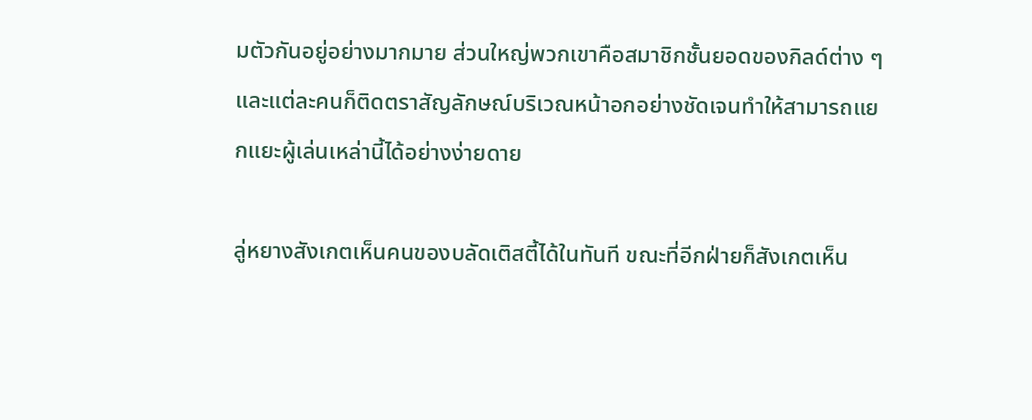มตัวกันอยู่อย่างมากมาย ส่วนใหญ่พวกเขาคือสมาชิกชั้นยอดของกิลด์ต่าง ๆ และแต่ละคนก็ติดตราสัญลักษณ์บริเวณหน้าอกอย่างชัดเจนทำให้สามารถแยกแยะผู้เล่นเหล่านี้ได้อย่างง่ายดาย

ลู่หยางสังเกตเห็นคนของบลัดเติสตี้ได้ในทันที ขณะที่อีกฝ่ายก็สังเกตเห็น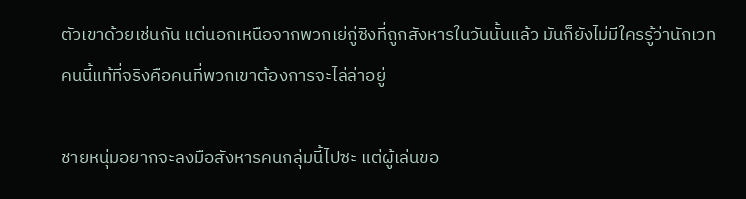ตัวเขาด้วยเช่นกัน แต่นอกเหนือจากพวกเย่กู่ซิงที่ถูกสังหารในวันนั้นแล้ว มันก็ยังไม่มีใครรู้ว่านักเวทคนนี้แท้ที่จริงคือคนที่พวกเขาต้องการจะไล่ล่าอยู่

ชายหนุ่มอยากจะลงมือสังหารคนกลุ่มนี้ไปซะ แต่ผู้เล่นขอ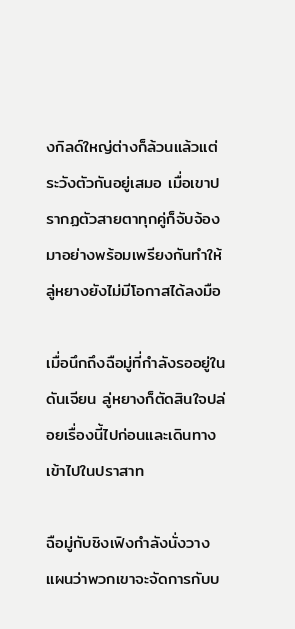งกิลด์ใหญ่ต่างก็ล้วนแล้วแต่ระวังตัวกันอยู่เสมอ เมื่อเขาปรากฏตัวสายตาทุกคู่ก็จับจ้องมาอย่างพร้อมเพรียงกันทำให้ลู่หยางยังไม่มีโอกาสได้ลงมือ

เมื่อนึกถึงฉือมู่ที่กำลังรออยู่ในดันเจียน ลู่หยางก็ตัดสินใจปล่อยเรื่องนี้ไปก่อนและเดินทางเข้าไปในปราสาท

ฉือมู่กับชิงเฟิงกำลังนั่งวางแผนว่าพวกเขาจะจัดการกับบ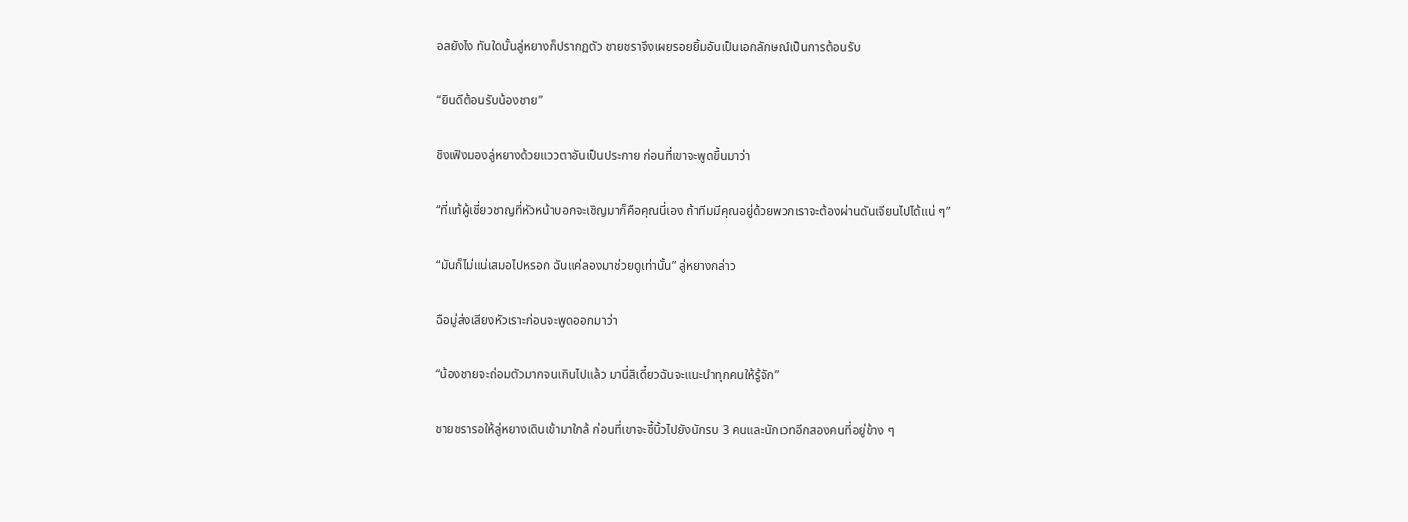อสยังไง ทันใดนั้นลู่หยางก็ปรากฏตัว ชายชราจึงเผยรอยยิ้มอันเป็นเอกลักษณ์เป็นการต้อนรับ

“ยินดีต้อนรับน้องชาย”

ชิงเฟิงมองลู่หยางด้วยแววตาอันเป็นประกาย ก่อนที่เขาจะพูดขึ้นมาว่า

“ที่แท้ผู้เชี่ยวชาญที่หัวหน้าบอกจะเชิญมาก็คือคุณนี่เอง ถ้าทีมมีคุณอยู่ด้วยพวกเราจะต้องผ่านดันเจียนไปได้แน่ ๆ”

“มันก็ไม่แน่เสมอไปหรอก ฉันแค่ลองมาช่วยดูเท่านั้น” ลู่หยางกล่าว

ฉือมู่ส่งเสียงหัวเราะก่อนจะพูดออกมาว่า

“น้องชายจะถ่อมตัวมากจนเกินไปแล้ว มานี่สิเดี๋ยวฉันจะแนะนำทุกคนให้รู้จัก”

ชายชรารอให้ลู่หยางเดินเข้ามาใกล้ ก่อนที่เขาจะชี้นิ้วไปยังนักรบ 3 คนและนักเวทอีกสองคนที่อยู่ข้าง ๆ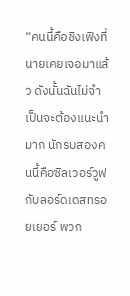“คนนี้คือชิงเฟิงที่นายเคยเจอมาแล้ว ดังนั้นฉันไม่จำเป็นจะต้องแนะนำมาก นักรบสองคนนี้คือซิลเวอร์วูฟกับลอร์ดเดสทรอยเยอร์ พวก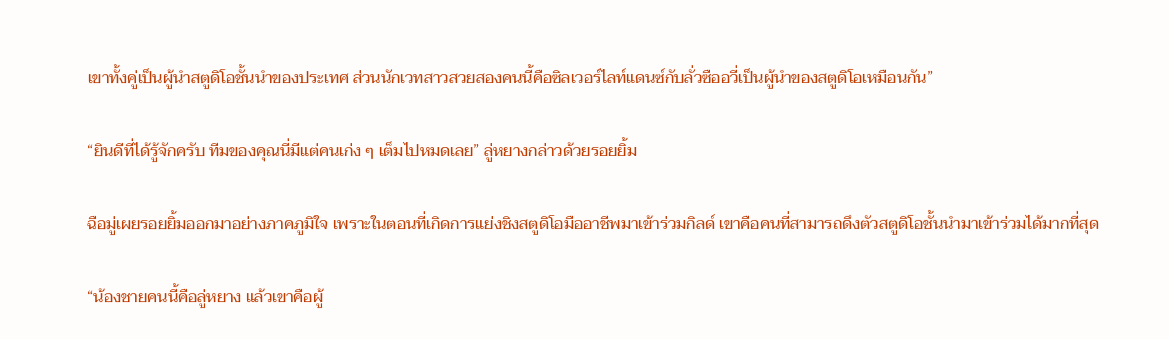เขาทั้งคู่เป็นผู้นำสตูดิโอชั้นนำของประเทศ ส่วนนักเวทสาวสวยสองคนนี้คือซิลเวอร์ไลท์แดนซ์กับลั่วซืออวี่เป็นผู้นำของสตูดิโอเหมือนกัน”

“ยินดีที่ได้รู้จักครับ ทีมของคุณนี่มีแต่คนเก่ง ๆ เต็มไปหมดเลย” ลู่หยางกล่าวด้วยรอยยิ้ม

ฉือมู่เผยรอยยิ้มออกมาอย่างภาคภูมิใจ เพราะในตอนที่เกิดการแย่งชิงสตูดิโอมืออาชีพมาเข้าร่วมกิลด์ เขาคือคนที่สามารถดึงตัวสตูดิโอชั้นนำมาเข้าร่วมได้มากที่สุด

“น้องชายคนนี้คือลู่หยาง แล้วเขาคือผู้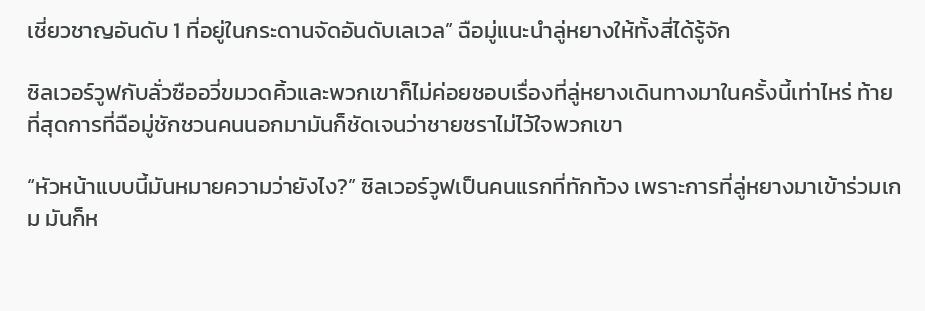เชี่ยวชาญอันดับ 1 ที่อยู่ในกระดานจัดอันดับเลเวล” ฉือมู่แนะนำลู่หยางให้ทั้งสี่ได้รู้จัก

ซิลเวอร์วูฟกับลั่วซืออวี่ขมวดคิ้วและพวกเขาก็ไม่ค่อยชอบเรื่องที่ลู่หยางเดินทางมาในครั้งนี้เท่าไหร่ ท้ายที่สุดการที่ฉือมู่ชักชวนคนนอกมามันก็ชัดเจนว่าชายชราไม่ไว้ใจพวกเขา

“หัวหน้าแบบนี้มันหมายความว่ายังไง?” ซิลเวอร์วูฟเป็นคนแรกที่ทักท้วง เพราะการที่ลู่หยางมาเข้าร่วมเกม มันก็ห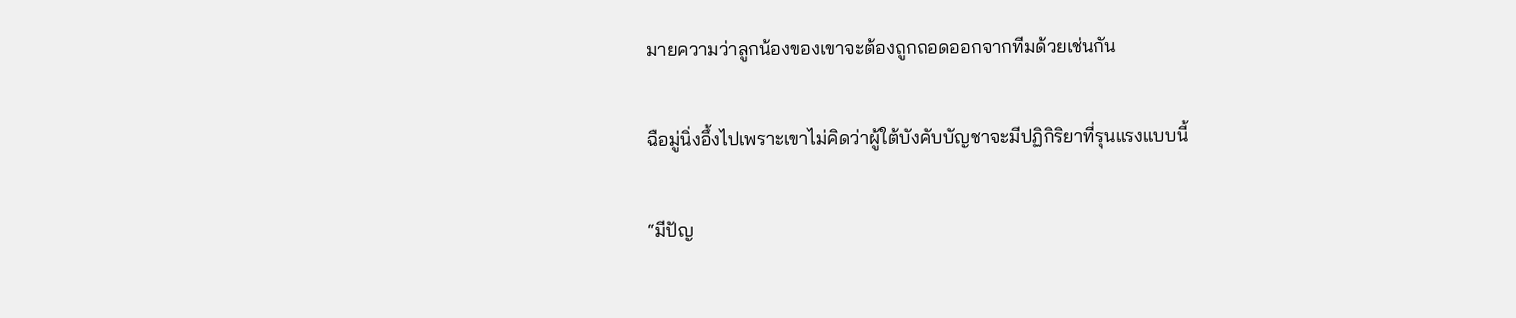มายความว่าลูกน้องของเขาจะต้องถูกถอดออกจากทีมด้วยเช่นกัน

ฉือมู่นิ่งอึ้งไปเพราะเขาไม่คิดว่าผู้ใต้บังคับบัญชาจะมีปฏิกิริยาที่รุนแรงแบบนี้

“มีปัญ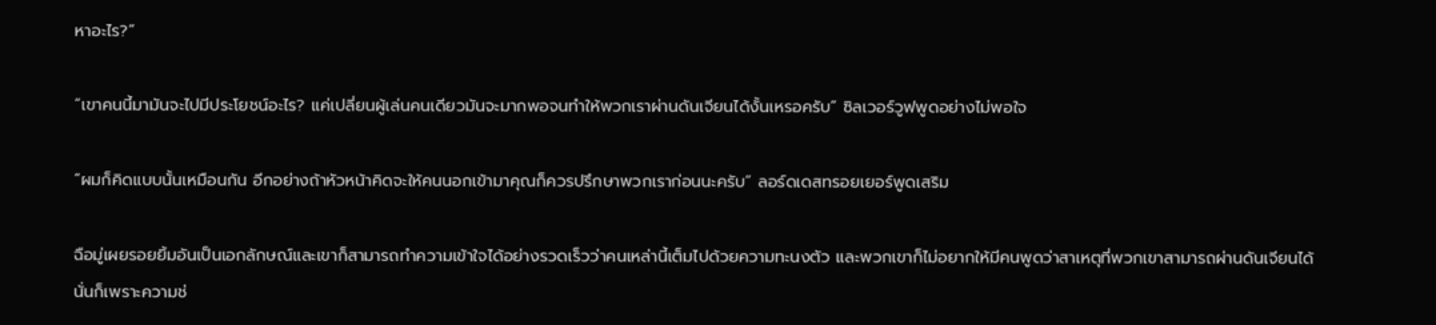หาอะไร?”

“เขาคนนี้มามันจะไปมีประโยชน์อะไร? แค่เปลี่ยนผู้เล่นคนเดียวมันจะมากพอจนทำให้พวกเราผ่านดันเจียนได้งั้นเหรอครับ” ซิลเวอร์วูฟพูดอย่างไม่พอใจ

“ผมก็คิดแบบนั้นเหมือนกัน อีกอย่างถ้าหัวหน้าคิดจะให้คนนอกเข้ามาคุณก็ควรปรึกษาพวกเราก่อนนะครับ” ลอร์ดเดสทรอยเยอร์พูดเสริม

ฉือมู่เผยรอยยิ้มอันเป็นเอกลักษณ์และเขาก็สามารถทำความเข้าใจได้อย่างรวดเร็วว่าคนเหล่านี้เต็มไปด้วยความทะนงตัว และพวกเขาก็ไม่อยากให้มีคนพูดว่าสาเหตุที่พวกเขาสามารถผ่านดันเจียนได้นั่นก็เพราะความช่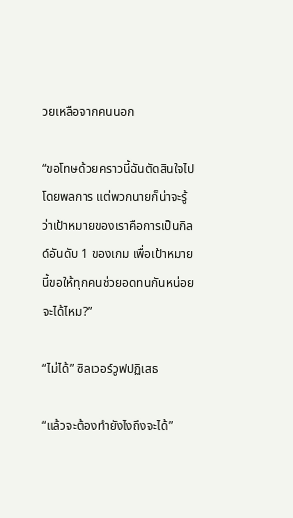วยเหลือจากคนนอก

“ขอโทษด้วยคราวนี้ฉันตัดสินใจไปโดยพลการ แต่พวกนายก็น่าจะรู้ว่าเป้าหมายของเราคือการเป็นกิลด์อันดับ 1 ของเกม เพื่อเป้าหมายนี้ขอให้ทุกคนช่วยอดทนกันหน่อยจะได้ไหม?”

“ไม่ได้” ซิลเวอร์วูฟปฏิเสธ

“แล้วจะต้องทำยังไงถึงจะได้”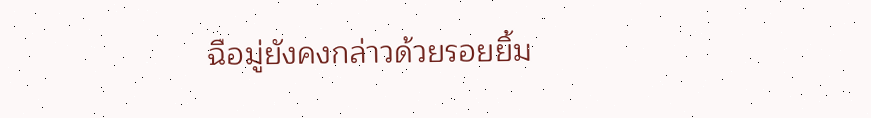ฉือมู่ยังคงกล่าวด้วยรอยยิ้ม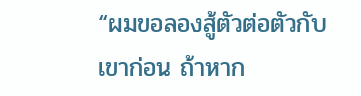“ผมขอลองสู้ตัวต่อตัวกับเขาก่อน ถ้าหาก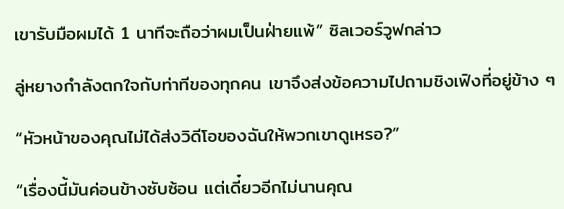เขารับมือผมได้ 1 นาทีจะถือว่าผมเป็นฝ่ายแพ้” ซิลเวอร์วูฟกล่าว

ลู่หยางกำลังตกใจกับท่าทีของทุกคน เขาจึงส่งข้อความไปถามชิงเฟิงที่อยู่ข้าง ๆ

“หัวหน้าของคุณไม่ได้ส่งวิดีโอของฉันให้พวกเขาดูเหรอ?”

“เรื่องนี้มันค่อนข้างซับซ้อน แต่เดี๋ยวอีกไม่นานคุณ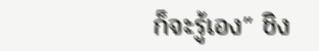ก็จะรู้เอง” ชิง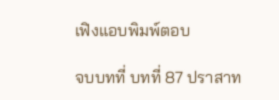เฟิงแอบพิมพ์ตอบ

จบบทที่ บทที่ 87 ปราสาท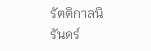รัตติกาลนิรันดร์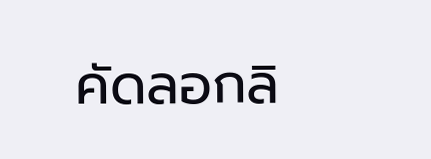คัดลอกลิ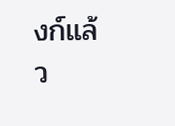งก์แล้ว